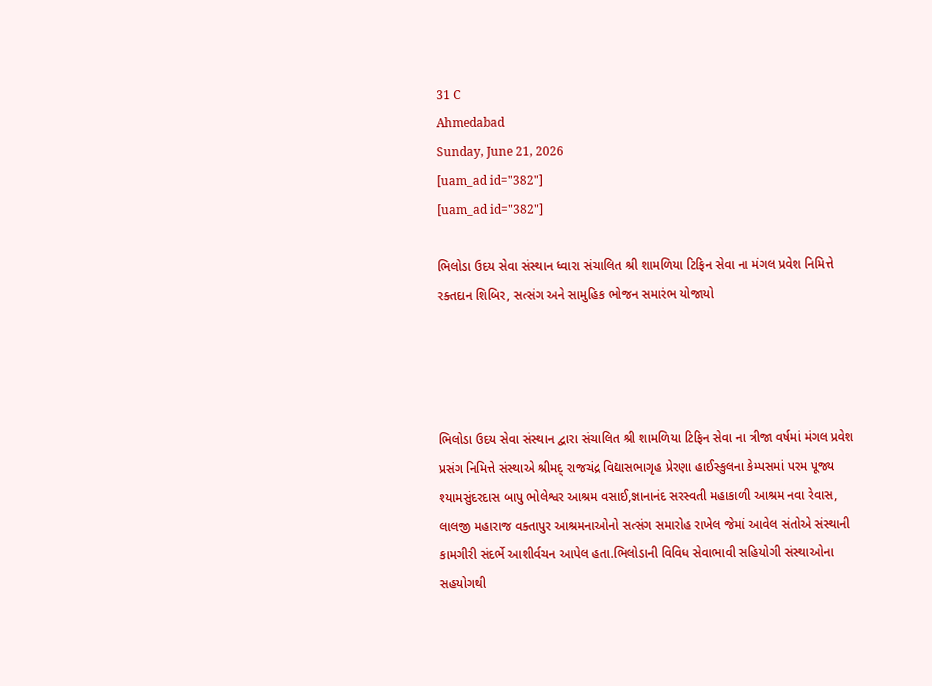31 C
Ahmedabad
Sunday, June 21, 2026
[uam_ad id="382"]
[uam_ad id="382"]

ભિલોડા ઉદય સેવા સંસ્થાન ધ્વારા સંચાલિત શ્રી શામળિયા ટિફિન સેવા ના મંગલ પ્રવેશ નિમિત્તે રક્તદાન શિબિર, સત્સંગ અને સામુહિક ભોજન સમારંભ યોજાયો




ભિલોડા ઉદય સેવા સંસ્થાન દ્વારા સંચાલિત શ્રી શામળિયા ટિફિન સેવા ના ત્રીજા વર્ષમાં મંગલ પ્રવેશ પ્રસંગ નિમિત્તે સંસ્થાએ શ્રીમદ્ રાજચંદ્ર વિદ્યાસભાગૃહ પ્રેરણા હાઈસ્કુલના કેમ્પસમાં પરમ પૂજ્ય શ્યામસુંદરદાસ બાપુ ભોલેશ્વર આશ્રમ વસાઈ,જ્ઞાનાનંદ સરસ્વતી મહાકાળી આશ્રમ નવા રેવાસ, લાલજી મહારાજ વક્તાપુર આશ્રમનાઓનો સત્સંગ સમારોહ રાખેલ જેમાં આવેલ સંતોએ સંસ્થાની કામગીરી સંદર્ભે આશીર્વચન આપેલ હતા.ભિલોડાની વિવિધ સેવાભાવી સહિયોગી સંસ્થાઓના સહયોગથી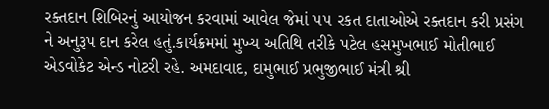રક્તદાન શિબિરનું આયોજન કરવામાં આવેલ જેમાં ૫૫ રકત દાતાઓએ રક્તદાન કરી પ્રસંગ ને અનુરૂપ દાન કરેલ હતું.કાર્યક્રમમાં મુખ્ય અતિથિ તરીકે પટેલ હસમુખભાઈ મોતીભાઈ એડવોકેટ એન્ડ નોટરી રહે. અમદાવાદ, દામુભાઈ પ્રભુજીભાઈ મંત્રી શ્રી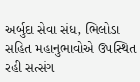અર્બુદા સેવા સંધ, ભિલોડા સહિત મહાનુભાવોએ ઉપસ્થિત રહી સત્સંગ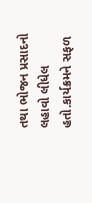તથા ભોજન પ્રસાદનો લહાવો લીધેલ હતો.કાર્યક્રમને સફળ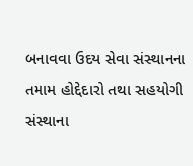બનાવવા ઉદય સેવા સંસ્થાનના તમામ હોદ્દેદારો તથા સહયોગી સંસ્થાના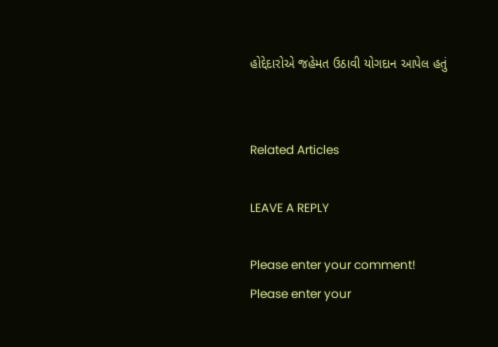હોદ્દેદારોએ જહેમત ઉઠાવી યોગદાન આપેલ હતું


Related Articles

LEAVE A REPLY

Please enter your comment!
Please enter your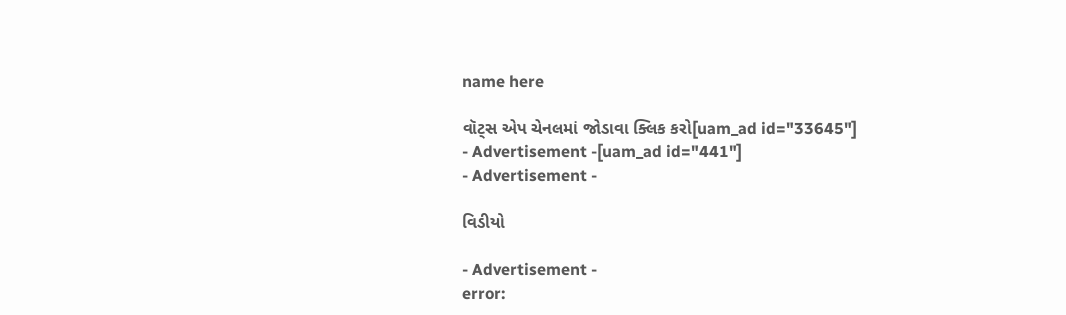name here

વૉટ્સ એપ ચેનલમાં જોડાવા ક્લિક કરો[uam_ad id="33645"]
- Advertisement -[uam_ad id="441"]
- Advertisement -

વિડીયો

- Advertisement -
error: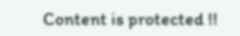Content is protected !!